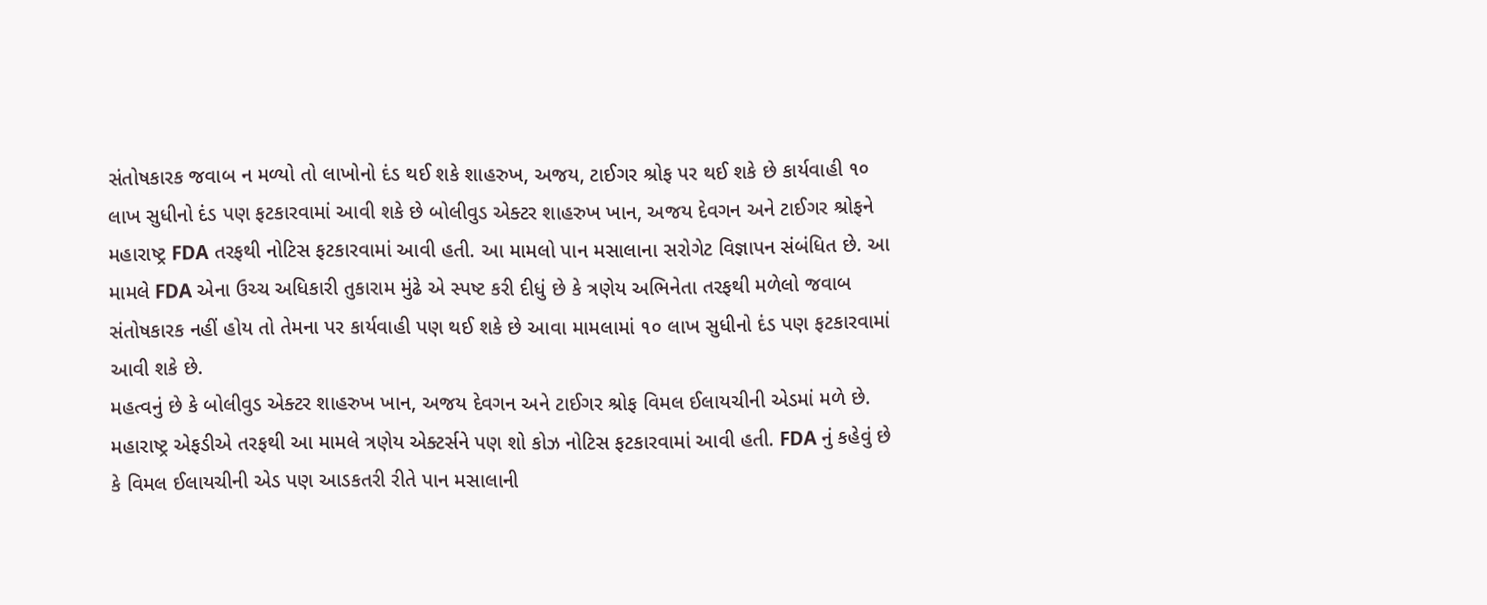સંતોષકારક જવાબ ન મળ્યો તો લાખોનો દંડ થઈ શકે શાહરુખ, અજય, ટાઈગર શ્રોફ પર થઈ શકે છે કાર્યવાહી ૧૦ લાખ સુધીનો દંડ પણ ફટકારવામાં આવી શકે છે બોલીવુડ એક્ટર શાહરુખ ખાન, અજય દેવગન અને ટાઈગર શ્રોફને મહારાષ્ટ્ર FDA તરફથી નોટિસ ફટકારવામાં આવી હતી. આ મામલો પાન મસાલાના સરોગેટ વિજ્ઞાપન સંબંધિત છે. આ મામલે FDA એના ઉચ્ચ અધિકારી તુકારામ મુંઢે એ સ્પષ્ટ કરી દીધું છે કે ત્રણેય અભિનેતા તરફથી મળેલો જવાબ સંતોષકારક નહીં હોય તો તેમના પર કાર્યવાહી પણ થઈ શકે છે આવા મામલામાં ૧૦ લાખ સુધીનો દંડ પણ ફટકારવામાં આવી શકે છે.
મહત્વનું છે કે બોલીવુડ એક્ટર શાહરુખ ખાન, અજય દેવગન અને ટાઈગર શ્રોફ વિમલ ઈલાયચીની એડમાં મળે છે. મહારાષ્ટ્ર એફડીએ તરફથી આ મામલે ત્રણેય એક્ટર્સને પણ શો કોઝ નોટિસ ફટકારવામાં આવી હતી. FDA નું કહેવું છે કે વિમલ ઈલાયચીની એડ પણ આડકતરી રીતે પાન મસાલાની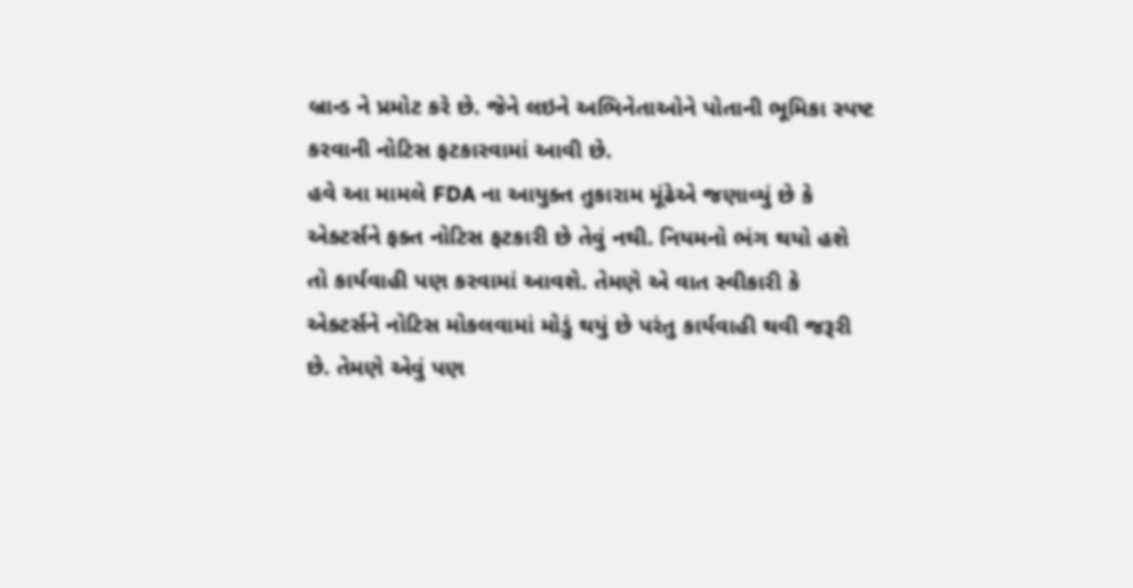બ્રાન્ડ ને પ્રમોટ કરે છે. જેને લઇને અભિનેતાઓને પોતાની ભૂમિકા સ્પષ્ટ કરવાની નોટિસ ફટકારવામાં આવી છે.
હવે આ મામલે FDA ના આયુક્ત તુકારામ મૂંઢેએ જણાવ્યું છે કે એક્ટર્સને ફક્ત નોટિસ ફટકારી છે તેવું નથી. નિયમનો ભંગ થયો હશે તો કાર્યવાહી પણ કરવામાં આવશે. તેમણે એ વાત સ્વીકારી કે એક્ટર્સને નોટિસ મોકલવામાં મોડું થયું છે પરંતુ કાર્યવાહી થવી જરૂરી છે. તેમણે એવું પણ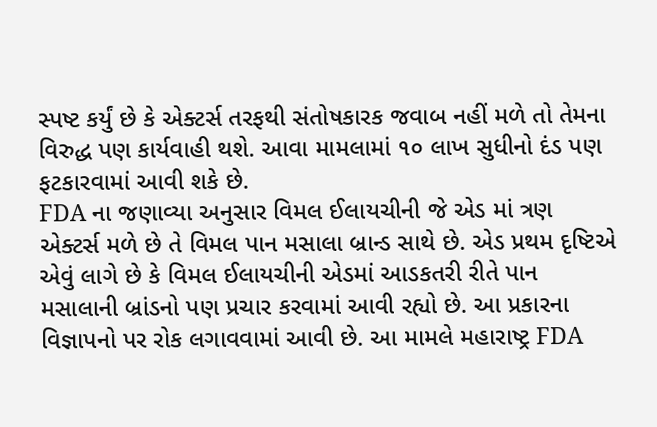સ્પષ્ટ કર્યું છે કે એક્ટર્સ તરફથી સંતોષકારક જવાબ નહીં મળે તો તેમના વિરુદ્ધ પણ કાર્યવાહી થશે. આવા મામલામાં ૧૦ લાખ સુધીનો દંડ પણ ફટકારવામાં આવી શકે છે.
FDA ના જણાવ્યા અનુસાર વિમલ ઈલાયચીની જે એડ માં ત્રણ એક્ટર્સ મળે છે તે વિમલ પાન મસાલા બ્રાન્ડ સાથે છે. એડ પ્રથમ દૃષ્ટિએ એવું લાગે છે કે વિમલ ઈલાયચીની એડમાં આડકતરી રીતે પાન મસાલાની બ્રાંડનો પણ પ્રચાર કરવામાં આવી રહ્યો છે. આ પ્રકારના વિજ્ઞાપનો પર રોક લગાવવામાં આવી છે. આ મામલે મહારાષ્ટ્ર FDA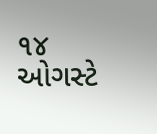૧૪ ઓગસ્ટે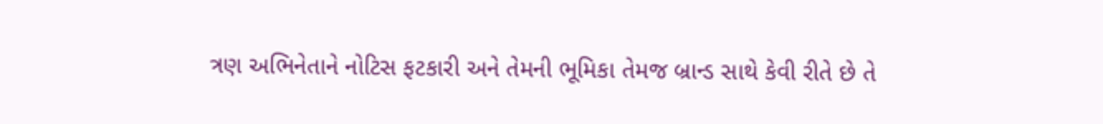ત્રણ અભિનેતાને નોટિસ ફટકારી અને તેમની ભૂમિકા તેમજ બ્રાન્ડ સાથે કેવી રીતે છે તે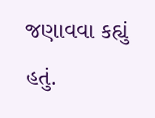જણાવવા કહ્યું હતું.